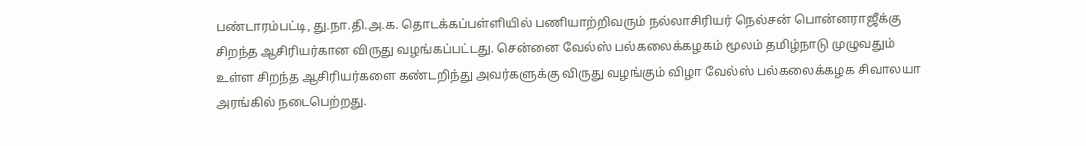பண்டாரம்பட்டி, து.நா.தி.அ.க. தொடக்கப்பள்ளியில் பணியாற்றிவரும் நல்லாசிரியர் நெல்சன் பொன்னராஜீக்கு சிறந்த ஆசிரியர்கான விருது வழங்கப்பட்டது. சென்னை வேல்ஸ் பல்கலைக்கழகம் மூலம் தமிழ்நாடு முழுவதும் உள்ள சிறந்த ஆசிரியர்களை கண்டறிந்து அவர்களுக்கு விருது வழங்கும் விழா வேல்ஸ் பல்கலைக்கழக சிவாலயா அரங்கில் நடைபெற்றது.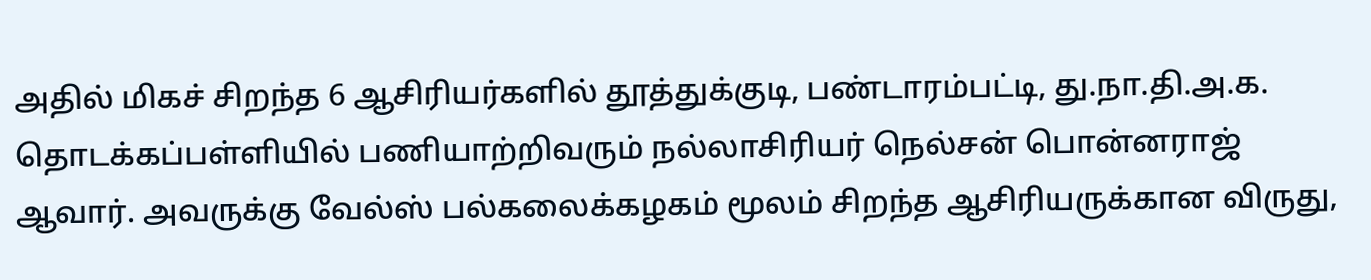அதில் மிகச் சிறந்த 6 ஆசிரியர்களில் தூத்துக்குடி, பண்டாரம்பட்டி, து.நா.தி.அ.க. தொடக்கப்பள்ளியில் பணியாற்றிவரும் நல்லாசிரியர் நெல்சன் பொன்னராஜ் ஆவார். அவருக்கு வேல்ஸ் பல்கலைக்கழகம் மூலம் சிறந்த ஆசிரியருக்கான விருது,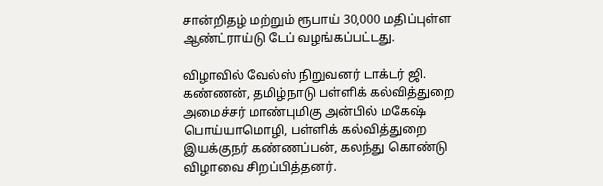சான்றிதழ் மற்றும் ரூபாய் 30,000 மதிப்புள்ள ஆண்ட்ராய்டு டேப் வழங்கப்பட்டது.

விழாவில் வேல்ஸ் நிறுவனர் டாக்டர் ஜி. கண்ணன், தமிழ்நாடு பள்ளிக் கல்வித்துறை அமைச்சர் மாண்புமிகு அன்பில் மகேஷ் பொய்யாமொழி, பள்ளிக் கல்வித்துறை இயக்குநர் கண்ணப்பன், கலந்து கொண்டு விழாவை சிறப்பித்தனர்.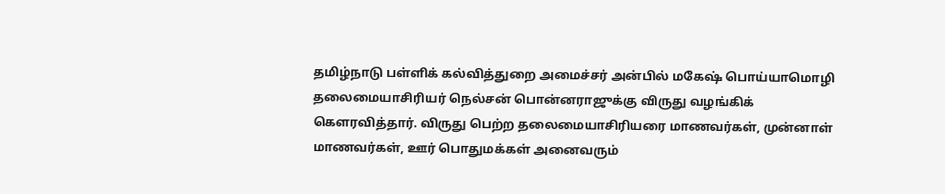தமிழ்நாடு பள்ளிக் கல்வித்துறை அமைச்சர் அன்பில் மகேஷ் பொய்யாமொழி தலைமையாசிரியர் நெல்சன் பொன்னராஜுக்கு விருது வழங்கிக் கௌரவித்தார். விருது பெற்ற தலைமையாசிரியரை மாணவர்கள், முன்னாள் மாணவர்கள், ஊர் பொதுமக்கள் அனைவரும்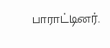பாராட்டினர்.